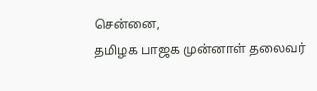சென்னை,
தமிழக பாஜக முன்னாள் தலைவர்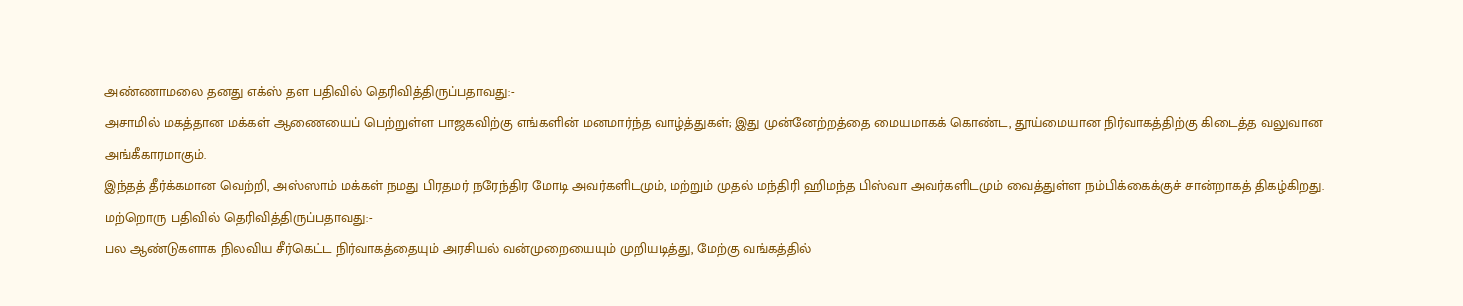அண்ணாமலை தனது எக்ஸ் தள பதிவில் தெரிவித்திருப்பதாவது:-
அசாமில் மகத்தான மக்கள் ஆணையைப் பெற்றுள்ள பாஜகவிற்கு எங்களின் மனமார்ந்த வாழ்த்துகள்; இது முன்னேற்றத்தை மையமாகக் கொண்ட, தூய்மையான நிர்வாகத்திற்கு கிடைத்த வலுவான அங்கீகாரமாகும்.
இந்தத் தீர்க்கமான வெற்றி, அஸ்ஸாம் மக்கள் நமது பிரதமர் நரேந்திர மோடி அவர்களிடமும், மற்றும் முதல் மந்திரி ஹிமந்த பிஸ்வா அவர்களிடமும் வைத்துள்ள நம்பிக்கைக்குச் சான்றாகத் திகழ்கிறது.
மற்றொரு பதிவில் தெரிவித்திருப்பதாவது:-
பல ஆண்டுகளாக நிலவிய சீர்கெட்ட நிர்வாகத்தையும் அரசியல் வன்முறையையும் முறியடித்து, மேற்கு வங்கத்தில்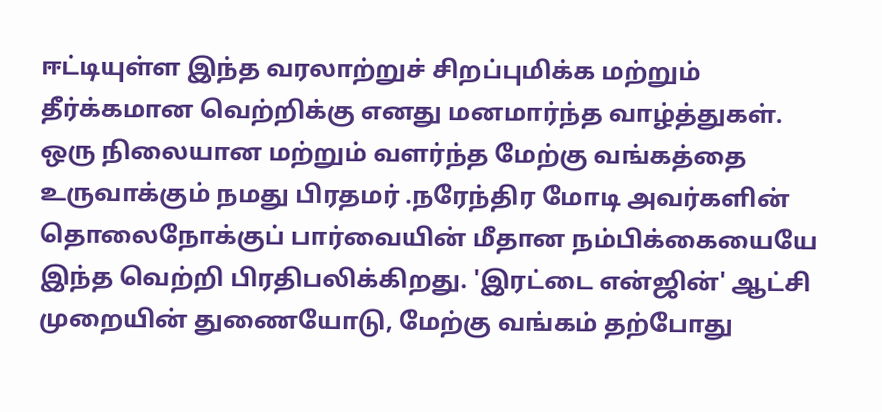ஈட்டியுள்ள இந்த வரலாற்றுச் சிறப்புமிக்க மற்றும் தீர்க்கமான வெற்றிக்கு எனது மனமார்ந்த வாழ்த்துகள்.
ஒரு நிலையான மற்றும் வளர்ந்த மேற்கு வங்கத்தை உருவாக்கும் நமது பிரதமர் .நரேந்திர மோடி அவர்களின் தொலைநோக்குப் பார்வையின் மீதான நம்பிக்கையையே இந்த வெற்றி பிரதிபலிக்கிறது. 'இரட்டை என்ஜின்' ஆட்சி முறையின் துணையோடு, மேற்கு வங்கம் தற்போது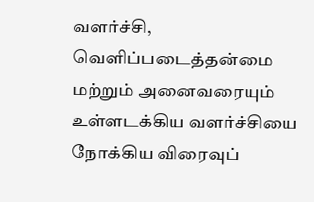வளர்ச்சி, வெளிப்படைத்தன்மை மற்றும் அனைவரையும் உள்ளடக்கிய வளர்ச்சியை நோக்கிய விரைவுப்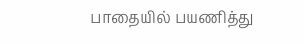பாதையில் பயணித்து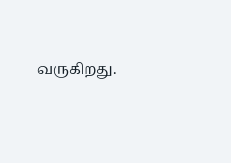வருகிறது.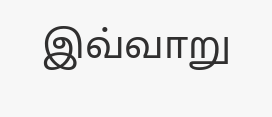இவ்வாறு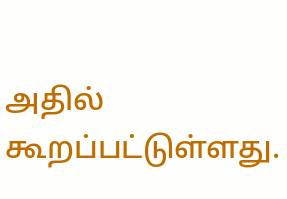அதில் கூறப்பட்டுள்ளது.